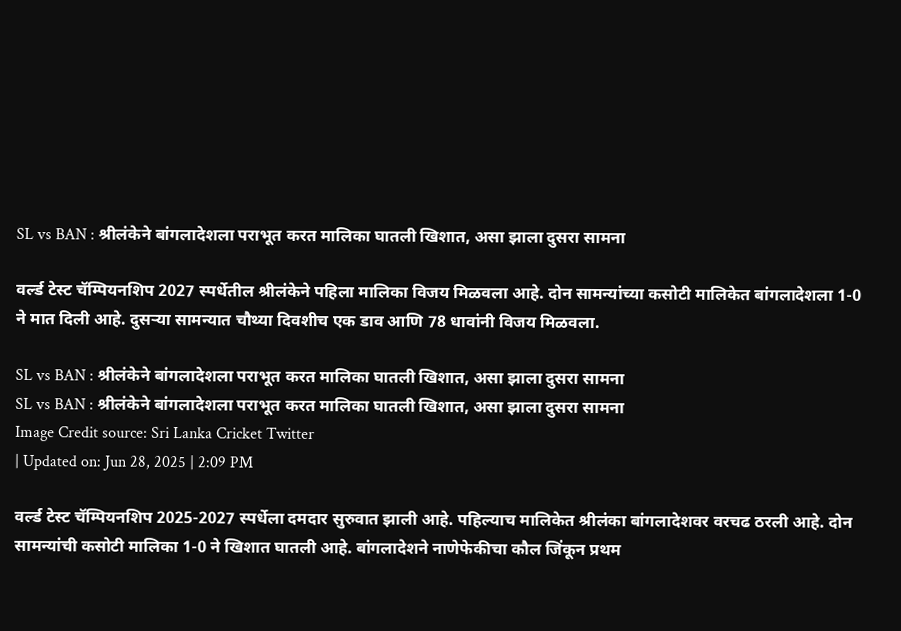SL vs BAN : श्रीलंकेने बांगलादेशला पराभूत करत मालिका घातली खिशात, असा झाला दुसरा सामना

वर्ल्ड टेस्ट चॅम्पियनशिप 2027 स्पर्धेतील श्रीलंकेने पहिला मालिका विजय मिळवला आहे. दोन सामन्यांच्या कसोटी मालिकेत बांगलादेशला 1-0 ने मात दिली आहे. दुसऱ्या सामन्यात चौथ्या दिवशीच एक डाव आणि 78 धावांनी विजय मिळवला.

SL vs BAN : श्रीलंकेने बांगलादेशला पराभूत करत मालिका घातली खिशात, असा झाला दुसरा सामना
SL vs BAN : श्रीलंकेने बांगलादेशला पराभूत करत मालिका घातली खिशात, असा झाला दुसरा सामना
Image Credit source: Sri Lanka Cricket Twitter
| Updated on: Jun 28, 2025 | 2:09 PM

वर्ल्ड टेस्ट चॅम्पियनशिप 2025-2027 स्पर्धेला दमदार सुरुवात झाली आहे. पहिल्याच मालिकेत श्रीलंका बांगलादेशवर वरचढ ठरली आहे. दोन सामन्यांची कसोटी मालिका 1-0 ने खिशात घातली आहे. बांगलादेशने नाणेफेकीचा कौल जिंकून प्रथम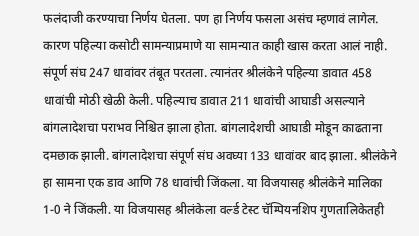फलंदाजी करण्याचा निर्णय घेतला. पण हा निर्णय फसला असंच म्हणावं लागेल. कारण पहिल्या कसोटी सामन्याप्रमाणे या सामन्यात काही खास करता आलं नाही. संपूर्ण संघ 247 धावांवर तंबूत परतला. त्यानंतर श्रीलंकेने पहिल्या डावात 458 धावांची मोठी खेळी केली. पहिल्याच डावात 211 धावांची आघाडी असल्याने बांगलादेशचा पराभव निश्चित झाला होता. बांगलादेशची आघाडी मोडून काढताना दमछाक झाली. बांगलादेशचा संपूर्ण संघ अवघ्या 133 धावांवर बाद झाला. श्रीलंकेने हा सामना एक डाव आणि 78 धावांची जिंकला. या विजयासह श्रीलंकेने मालिका 1-0 ने जिंकली. या विजयासह श्रीलंकेला वर्ल्ड टेस्ट चॅम्पियनशिप गुणतालिकेतही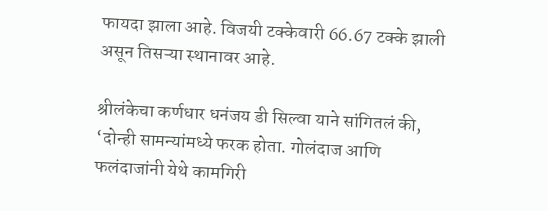फायदा झाला आहे. विजयी टक्केवारी 66.67 टक्के झाली असून तिसऱ्या स्थानावर आहे.

श्रीलंकेचा कर्णधार धनंजय डी सिल्वा याने सांगितलं की, ‘दोन्ही सामन्यांमध्ये फरक होता. गोलंदाज आणि फलंदाजांनी येथे कामगिरी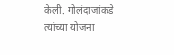केली. गोलंदाजांकडे त्यांच्या योजना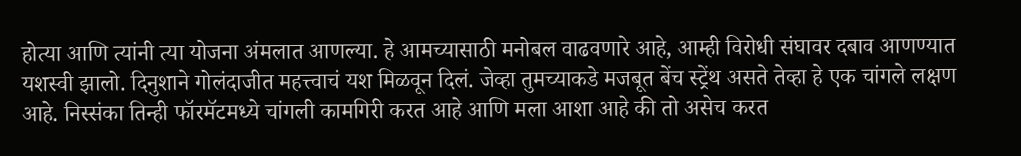होत्या आणि त्यांनी त्या योजना अंमलात आणल्या. हे आमच्यासाठी मनोबल वाढवणारे आहे, आम्ही विरोधी संघावर दबाव आणण्यात यशस्वी झालो. दिनुशाने गोलंदाजीत महत्त्वाचं यश मिळवून दिलं. जेव्हा तुमच्याकडे मजबूत बेंच स्ट्रेंथ असते तेव्हा हे एक चांगले लक्षण आहे. निस्संका तिन्ही फॉरमॅटमध्ये चांगली कामगिरी करत आहे आणि मला आशा आहे की तो असेच करत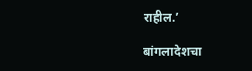राहील.’

बांगलादेशचा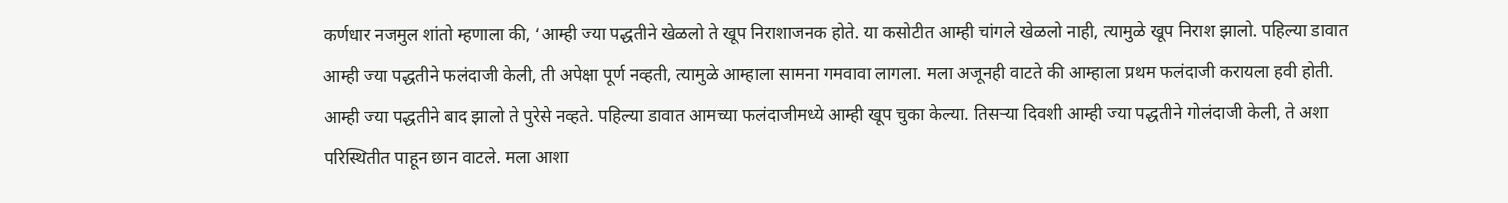कर्णधार नजमुल शांतो म्हणाला की, ‘आम्ही ज्या पद्धतीने खेळलो ते खूप निराशाजनक होते. या कसोटीत आम्ही चांगले खेळलो नाही, त्यामुळे खूप निराश झालो. पहिल्या डावात आम्ही ज्या पद्धतीने फलंदाजी केली, ती अपेक्षा पूर्ण नव्हती, त्यामुळे आम्हाला सामना गमवावा लागला. मला अजूनही वाटते की आम्हाला प्रथम फलंदाजी करायला हवी होती. आम्ही ज्या पद्धतीने बाद झालो ते पुरेसे नव्हते. पहिल्या डावात आमच्या फलंदाजीमध्ये आम्ही खूप चुका केल्या. तिसऱ्या दिवशी आम्ही ज्या पद्धतीने गोलंदाजी केली, ते अशा परिस्थितीत पाहून छान वाटले. मला आशा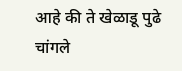आहे की ते खेळाडू पुढे चांगले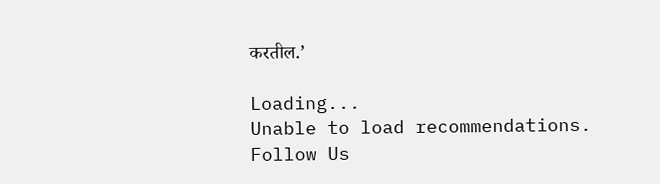करतील.’

Loading...
Unable to load recommendations.
Follow Us